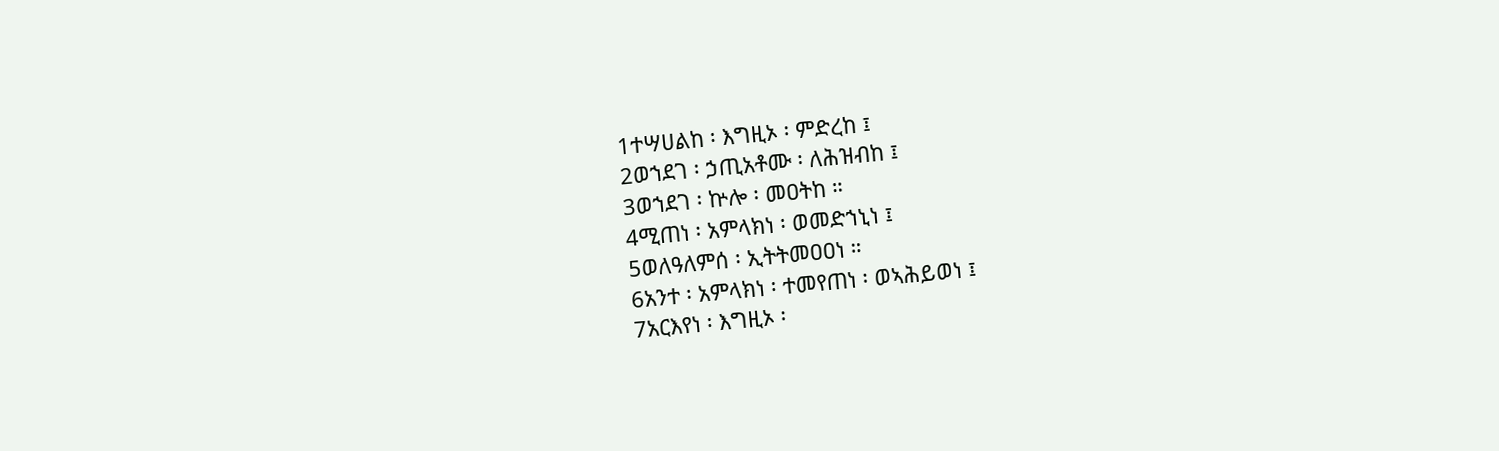1ተሣሀልከ ፡ እግዚኦ ፡ ምድረከ ፤
2ወኀደገ ፡ ኃጢአቶሙ ፡ ለሕዝብከ ፤
3ወኀደገ ፡ ኵሎ ፡ መዐትከ ።
4ሚጠነ ፡ አምላክነ ፡ ወመድኀኒነ ፤
5ወለዓለምሰ ፡ ኢትትመዐዐነ ።
6አንተ ፡ አምላክነ ፡ ተመየጠነ ፡ ወኣሕይወነ ፤
7አርእየነ ፡ እግዚኦ ፡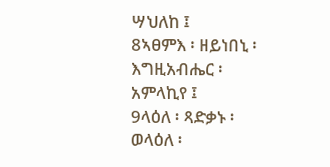ሣህለከ ፤
8ኣፀምእ ፡ ዘይነበኒ ፡ እግዚአብሔር ፡ አምላኪየ ፤
9ላዕለ ፡ ጻድቃኑ ፡ ወላዕለ ፡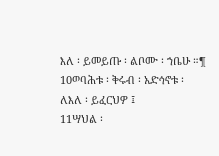እለ ፡ ይመይጡ ፡ ልቦሙ ፡ ኀቤሁ ።¶
10ወባሕቱ ፡ ቅሩብ ፡ አድኅኖቱ ፡ ለእለ ፡ ይፈርህዎ ፤
11ሣህል ፡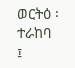ወርትዕ ፡ ተራከባ ፤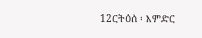12ርትዕሰ ፡ እምድር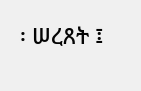፡ ሠረጸት ፤